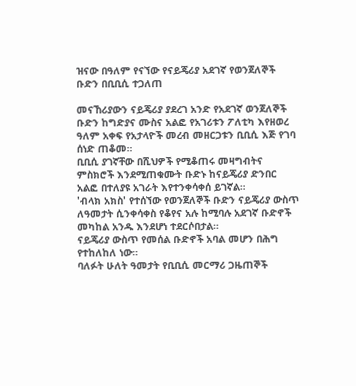ዝናው በዓለም የናኘው የናይጄሪያ አደገኛ የወንጀለኞች ቡድን በቢቢሲ ተጋለጠ

መናኸሪያውን ናይጄሪያ ያደረገ አንድ የአደገኛ ወንጀለኞች ቡድን ከግድያና ሙስና አልፎ የአገሪቱን ፖለቲካ እየዘወረ ዓለም አቀፍ የአታላዮች መረብ መዘርጋቱን ቢቢሲ እጅ የገባ ሰነድ ጠቆመ።
ቢቢሲ ያገኛቸው በሺህዎች የሚቆጠሩ መዛግብትና ምስክሮች እንደሚጠቁሙት ቡድኑ ከናይጄሪያ ድንበር አልፎ በተለያዩ አገራት እየተንቀሳቀሰ ይገኛል።
'ብላክ አክስ' የተሰኘው የወንጀለኞች ቡድን ናይጄሪያ ውስጥ ለዓመታት ሲንቀሳቀስ የቆየና አሉ ከሚባሉ አደገኛ ቡድኖች መካከል አንዱ እንደሆነ ተደርሶበታል።
ናይጄሪያ ውስጥ የመሰል ቡድኖች አባል መሆን በሕግ የተከለከለ ነው።
ባለፉት ሁለት ዓመታት የቢቢሲ መርማሪ ጋዜጠኞች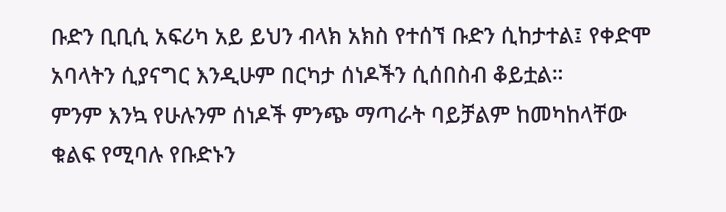ቡድን ቢቢሲ አፍሪካ አይ ይህን ብላክ አክስ የተሰኘ ቡድን ሲከታተል፤ የቀድሞ አባላትን ሲያናግር እንዲሁም በርካታ ሰነዶችን ሲሰበስብ ቆይቷል።
ምንም እንኳ የሁሉንም ሰነዶች ምንጭ ማጣራት ባይቻልም ከመካከላቸው ቁልፍ የሚባሉ የቡድኑን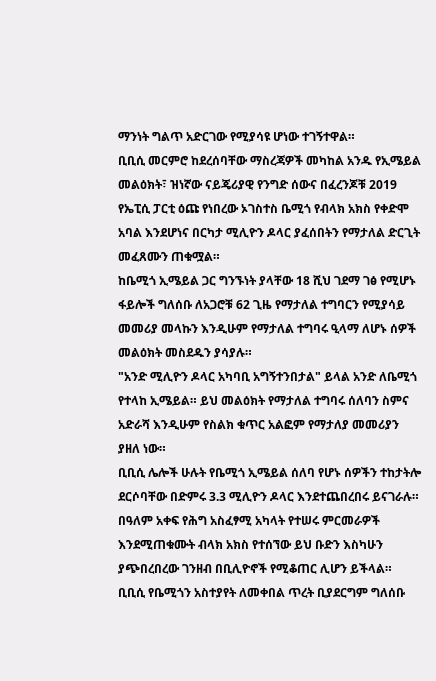ማንነት ግልጥ አድርገው የሚያሳዩ ሆነው ተገኝተዋል።
ቢቢሲ መርምሮ ከደረሰባቸው ማስረጃዎች መካከል አንዱ የኢሜይል መልዕክት፣ ዝነኛው ናይጄሪያዊ የንግድ ሰውና በፈረንጆቹ 2019 የኤፒሲ ፓርቲ ዕጩ የነበረው ኦገስተስ ቤሚጎ የብላክ አክስ የቀድሞ አባል እንደሆነና በርካታ ሚሊዮን ዶላር ያፈሰበትን የማታለል ድርጊት መፈጸሙን ጠቁሟል።
ከቤሚጎ ኢሜይል ጋር ግንኙነት ያላቸው 18 ሺህ ገደማ ገፅ የሚሆኑ ፋይሎች ግለሰቡ ለአጋሮቹ 62 ጊዜ የማታለል ተግባርን የሚያሳይ መመሪያ መላኩን እንዲሁም የማታለል ተግባሩ ዒላማ ለሆኑ ሰዎች መልዕክት መስደዱን ያሳያሉ።
"አንድ ሚሊዮን ዶላር አካባቢ አግኝተንበታል" ይላል አንድ ለቤሚጎ የተላከ ኢሜይል። ይህ መልዕክት የማታለል ተግባሩ ሰለባን ስምና አድራሻ እንዲሁም የስልክ ቁጥር አልፎም የማታለያ መመሪያን ያዘለ ነው።
ቢቢሲ ሌሎች ሁሉት የቤሚጎ ኢሜይል ሰለባ የሆኑ ሰዎችን ተከታትሎ ደርሶባቸው በድምሩ 3.3 ሚሊዮን ዶላር እንደተጨበረበሩ ይናገራሉ።
በዓለም አቀፍ የሕግ አስፈፃሚ አካላት የተሠሩ ምርመራዎች እንደሚጠቁሙት ብላክ አክስ የተሰኘው ይህ ቡድን እስካሁን ያጭበረበረው ገንዘብ በቢሊዮኖች የሚቆጠር ሊሆን ይችላል።
ቢቢሲ የቤሚጎን አስተያየት ለመቀበል ጥረት ቢያደርግም ግለሰቡ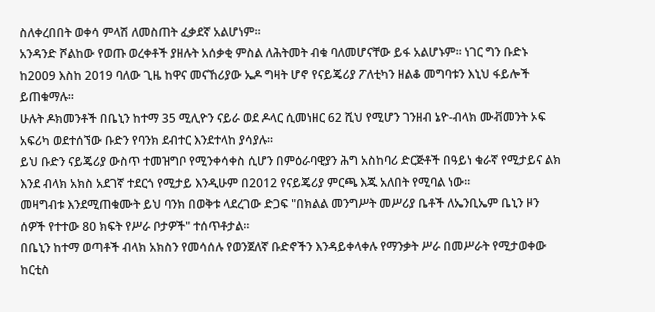ስለቀረበበት ወቀሳ ምላሽ ለመስጠት ፈቃደኛ አልሆነም።
አንዳንድ ሾልከው የወጡ ወረቀቶች ያዘሉት አሰቃቂ ምስል ለሕትመት ብቁ ባለመሆናቸው ይፋ አልሆኑም። ነገር ግን ቡድኑ ከ2009 እስከ 2019 ባለው ጊዜ ከዋና መናኸሪያው ኤዶ ግዛት ሆኖ የናይጄሪያ ፖለቲካን ዘልቆ መግባቱን እኒህ ፋይሎች ይጠቁማሉ።
ሁሉት ዶክመንቶች በቤኒን ከተማ 35 ሚሊዮን ናይራ ወደ ዶላር ሲመነዘር 62 ሺህ የሚሆን ገንዘብ ኔዮ-ብላክ ሙቭመንት ኦፍ አፍሪካ ወደተሰኘው ቡድን የባንክ ደብተር እንደተላከ ያሳያሉ።
ይህ ቡድን ናይጄሪያ ውስጥ ተመዝግቦ የሚንቀሳቀስ ሲሆን በምዕራባዊያን ሕግ አስከባሪ ድርጅቶች በዓይነ ቁራኛ የሚታይና ልክ እንደ ብላክ አክስ አደገኛ ተደርጎ የሚታይ እንዲሁም በ2012 የናይጄሪያ ምርጫ እጁ አለበት የሚባል ነው።
መዛግብቱ እንደሚጠቁሙት ይህ ባንክ በወቅቱ ላደረገው ድጋፍ "በክልል መንግሥት መሥሪያ ቤቶች ለኤንቢኤም ቤኒን ዞን ሰዎች የተተው 80 ክፍት የሥራ ቦታዎች" ተሰጥቶታል።
በቤኒን ከተማ ወጣቶች ብላክ አክስን የመሳሰሉ የወንጀለኛ ቡድኖችን እንዳይቀላቀሉ የማንቃት ሥራ በመሥራት የሚታወቀው ከርቲስ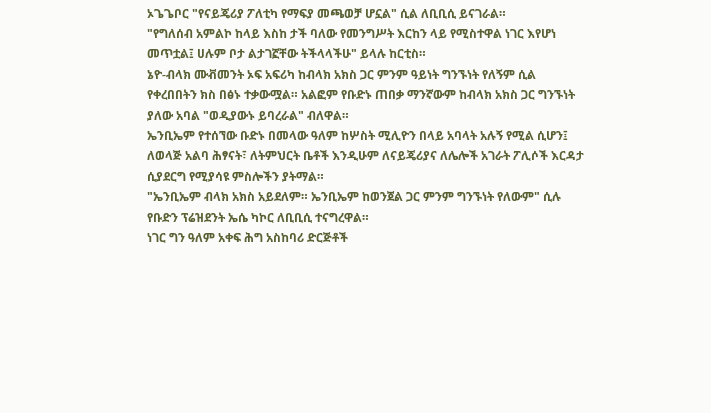ኦጌጌቦር "የናይጄሪያ ፖለቲካ የማፍያ መጫወቻ ሆኗል" ሲል ለቢቢሲ ይናገራል።
"የግለሰብ አምልኮ ከላይ እስከ ታች ባለው የመንግሥት እርከን ላይ የሚስተዋል ነገር እየሆነ መጥቷል፤ ሀሉም ቦታ ልታገኟቸው ትችላላችሁ" ይላሉ ከርቲስ።
ኔዮ-ብላክ ሙቭመንት ኦፍ አፍሪካ ከብላክ አክስ ጋር ምንም ዓይነት ግንኙነት የለኝም ሲል የቀረበበትን ክስ በፅኑ ተቃውሟል። አልፎም የቡድኑ ጠበቃ ማንኛውም ከብላክ አክስ ጋር ግንኙነት ያለው አባል "ወዲያውኑ ይባረራል" ብለዋል።
ኤንቢኤም የተሰኘው ቡድኑ በመላው ዓለም ከሦስት ሚሊዮን በላይ አባላት አሉኝ የሚል ሲሆን፤ ለወላጅ አልባ ሕፃናት፣ ለትምህርት ቤቶች እንዲሁም ለናይጄሪያና ለሌሎች አገራት ፖሊሶች እርዳታ ሲያደርግ የሚያሳዩ ምስሎችን ያትማል።
"ኤንቢኤም ብላክ አክስ አይደለም። ኤንቢኤም ከወንጀል ጋር ምንም ግንኙነት የለውም" ሲሉ የቡድን ፕሬዝደንት ኤሴ ካኮር ለቢቢሲ ተናግረዋል።
ነገር ግን ዓለም አቀፍ ሕግ አስከባሪ ድርጅቶች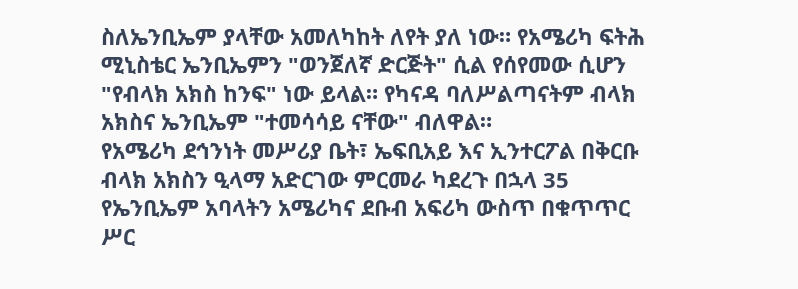ስለኤንቢኤም ያላቸው አመለካከት ለየት ያለ ነው። የአሜሪካ ፍትሕ ሚኒስቴር ኤንቢኤምን "ወንጀለኛ ድርጅት" ሲል የሰየመው ሲሆን "የብላክ አክስ ከንፍ" ነው ይላል። የካናዳ ባለሥልጣናትም ብላክ አክስና ኤንቢኤም "ተመሳሳይ ናቸው" ብለዋል።
የአሜሪካ ደኅንነት መሥሪያ ቤት፣ ኤፍቢአይ እና ኢንተርፖል በቅርቡ ብላክ አክስን ዒላማ አድርገው ምርመራ ካደረጉ በኋላ 35 የኤንቢኤም አባላትን አሜሪካና ደቡብ አፍሪካ ውስጥ በቁጥጥር ሥር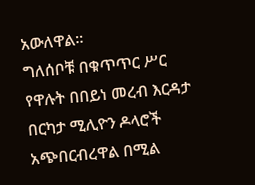አውለዋል።
ግለሰቦቹ በቁጥጥር ሥር የዋሉት በበይነ መረብ እርዳታ በርካታ ሚሊዮን ዶላሮች አጭበርብረዋል በሚል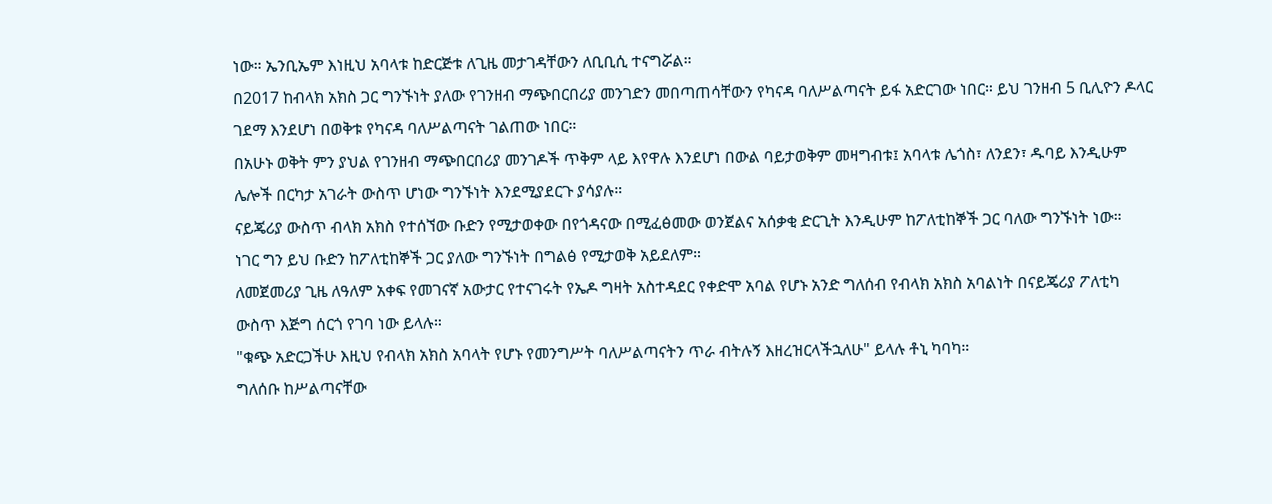ነው። ኤንቢኤም እነዚህ አባላቱ ከድርጅቱ ለጊዜ መታገዳቸውን ለቢቢሲ ተናግሯል።
በ2017 ከብላክ አክስ ጋር ግንኙነት ያለው የገንዘብ ማጭበርበሪያ መንገድን መበጣጠሳቸውን የካናዳ ባለሥልጣናት ይፋ አድርገው ነበር። ይህ ገንዘብ 5 ቢሊዮን ዶላር ገደማ እንደሆነ በወቅቱ የካናዳ ባለሥልጣናት ገልጠው ነበር።
በአሁኑ ወቅት ምን ያህል የገንዘብ ማጭበርበሪያ መንገዶች ጥቅም ላይ እየዋሉ እንደሆነ በውል ባይታወቅም መዛግብቱ፤ አባላቱ ሌጎስ፣ ለንደን፣ ዱባይ እንዲሁም ሌሎች በርካታ አገራት ውስጥ ሆነው ግንኙነት እንደሚያደርጉ ያሳያሉ።
ናይጄሪያ ውስጥ ብላክ አክስ የተሰኘው ቡድን የሚታወቀው በየጎዳናው በሚፈፅመው ወንጀልና አሰቃቂ ድርጊት እንዲሁም ከፖለቲከኞች ጋር ባለው ግንኙነት ነው።
ነገር ግን ይህ ቡድን ከፖለቲከኞች ጋር ያለው ግንኙነት በግልፅ የሚታወቅ አይደለም።
ለመጀመሪያ ጊዜ ለዓለም አቀፍ የመገናኛ አውታር የተናገሩት የኤዶ ግዛት አስተዳደር የቀድሞ አባል የሆኑ አንድ ግለሰብ የብላክ አክስ አባልነት በናይጄሪያ ፖለቲካ ውስጥ እጅግ ሰርጎ የገባ ነው ይላሉ።
"ቁጭ አድርጋችሁ እዚህ የብላክ አክስ አባላት የሆኑ የመንግሥት ባለሥልጣናትን ጥራ ብትሉኝ እዘረዝርላችኋለሁ" ይላሉ ቶኒ ካባካ።
ግለሰቡ ከሥልጣናቸው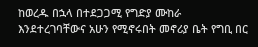ከወረዱ በኋላ በተደጋጋሚ የግድያ ሙከራ እንደተረገባቸውና አሁን የሚኖሩበት መኖሪያ ቤት የግቢ በር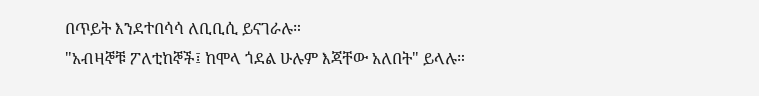በጥይት እንደተበሳሳ ለቢቢሲ ይናገራሉ።
"አብዛኞቹ ፖለቲከኞች፤ ከሞላ ጎደል ሁሉም እጃቸው አለበት" ይላሉ።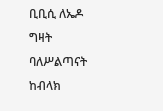ቢቢሲ ለኤዶ ግዛት ባለሥልጣናት ከብላክ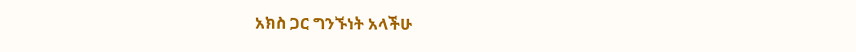አክስ ጋር ግንኙነት አላችሁ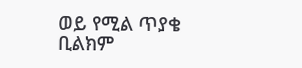ወይ የሚል ጥያቄ ቢልክም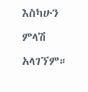እስካሁን ምላሽ አላገኘም።